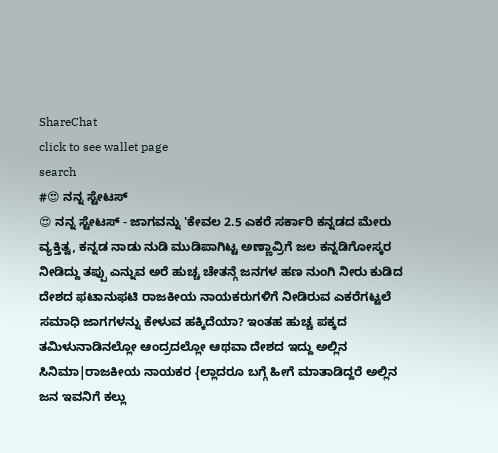ShareChat
click to see wallet page
search
#😍 ನನ್ನ ಸ್ಟೇಟಸ್
😍 ನನ್ನ ಸ್ಟೇಟಸ್ - ಜಾಗವನ್ನು 'ಕೇವಲ 2.5 ಎಕರೆ ಸರ್ಕಾರಿ ಕನ್ನಡದ ಮೇರು ವ್ಯಕ್ತಿತ್ವ, ಕನ್ನಡ ನಾಡು ನುಡಿ ಮುಡಿಪಾಗಿಟ್ಟ ಅಣ್ಣಾವ್ರಿಗೆ ಜಲ ಕನ್ನಡಿಗೋಸ್ಕರ ನೀಡಿದ್ದು ತಪ್ಪು ಎನ್ನುವ ಅರೆ ಹುಚ್ಚ ಚೇತನ್ಗೆ ಜನಗಳ ಹಣ ನುಂಗಿ ನೀರು ಕುಡಿದ ದೇಶದ ಫಟಾನುಫಟಿ ರಾಜಕೀಯ ನಾಯಕರುಗಳಿಗೆ ನೀಡಿರುವ ಎಕರೆಗಟ್ಟಲೆ ಸಮಾಧಿ ಜಾಗಗಳನ್ನು ಕೇಳುವ ಹಕ್ಕಿದೆಯಾ? ಇಂತಹ ಹುಚ್ಚ ಪಕ್ಕದ ತಮಿಳುನಾಡಿನಲ್ಲೋ ಆಂದ್ರದಲ್ಲೋ ಆಥವಾ ದೇಶದ ಇದ್ದು ಅಲ್ಲಿನ ಸಿನಿಮಾ|ರಾಜಕೀಯ ನಾಯಕರ {ಲ್ಲಾದರೂ ಬಗ್ಗೆ ಹೀಗೆ ಮಾತಾಡಿದ್ದರೆ ಅಲ್ಲಿನ ಜನ ಇವನಿಗೆ ಕಲ್ಲು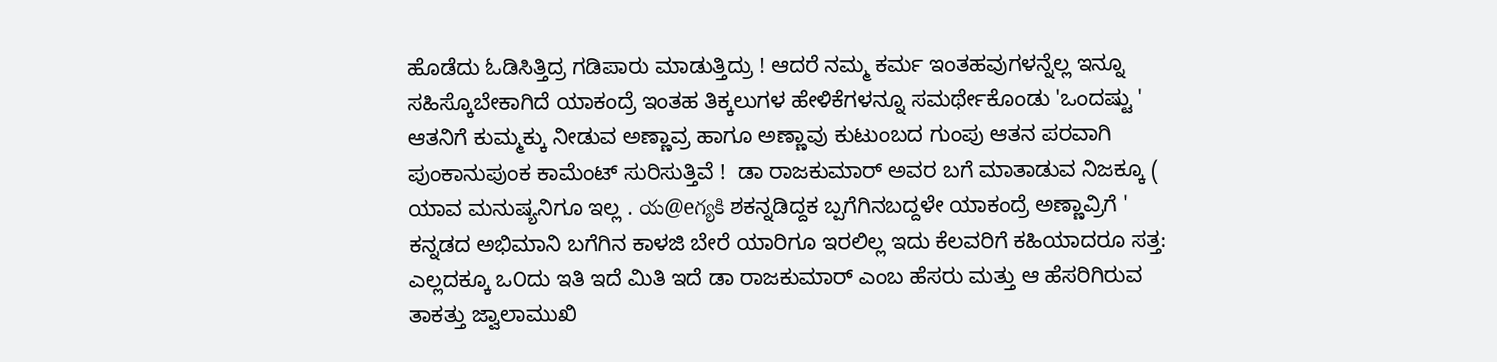ಹೊಡೆದು ಓಡಿಸಿತ್ತಿದ್ರ ಗಡಿಪಾರು ಮಾಡುತ್ತಿದ್ರು ! ಆದರೆ ನಮ್ಮ ಕರ್ಮ ಇಂತಹವುಗಳನ್ನೆಲ್ಲ ಇನ್ನೂ ಸಹಿಸ್ಕೊಬೇಕಾಗಿದೆ ಯಾಕಂದ್ರೆ ಇಂತಹ ತಿಕ್ಕಲುಗಳ ಹೇಳಿಕೆಗಳನ್ನೂ ಸಮರ್ಥೇಕೊಂಡು 'ಒಂದಷ್ಟು ' ಆತನಿಗೆ ಕುಮ್ಮಕ್ಕು ನೀಡುವ ಅಣ್ಣಾವ್ರ ಹಾಗೂ ಅಣ್ಣಾವು ಕುಟುಂಬದ ಗುಂಪು ಆತನ ಪರವಾಗಿ ಪುಂಕಾನುಪುಂಕ ಕಾಮೆಂಟ್ ಸುರಿಸುತ್ತಿವೆ !  ಡಾ ರಾಜಕುಮಾರ್ ಅವರ ಬಗೆ ಮಾತಾಡುವ ನಿಜಕ್ಕೂ ( ಯಾವ ಮನುಷ್ಯನಿಗೂ ಇಲ್ಲ . య@eగ్యకి ಶಕನ್ನಡಿದ್ದಕ ಬ್ಪಗೆಗಿನಬದ್ದಳೇ ಯಾಕಂದ್ರೆ ಅಣ್ಣಾವ್ರಿಗೆ ' ಕನ್ನಡದ ಅಭಿಮಾನಿ ಬಗೆಗಿನ ಕಾಳಜಿ ಬೇರೆ ಯಾರಿಗೂ ಇರಲಿಲ್ಲ ಇದು ಕೆಲವರಿಗೆ ಕಹಿಯಾದರೂ ಸತ್ತ: ಎಲ್ಲದಕ್ಕೂ ಒ೦ದು ಇತಿ ಇದೆ ಮಿತಿ ಇದೆ ಡಾ ರಾಜಕುಮಾರ್ ಎಂಬ ಹೆಸರು ಮತ್ತು ಆ ಹೆಸರಿಗಿರುವ ತಾಕತ್ತು ಜ್ವಾಲಾಮುಖಿ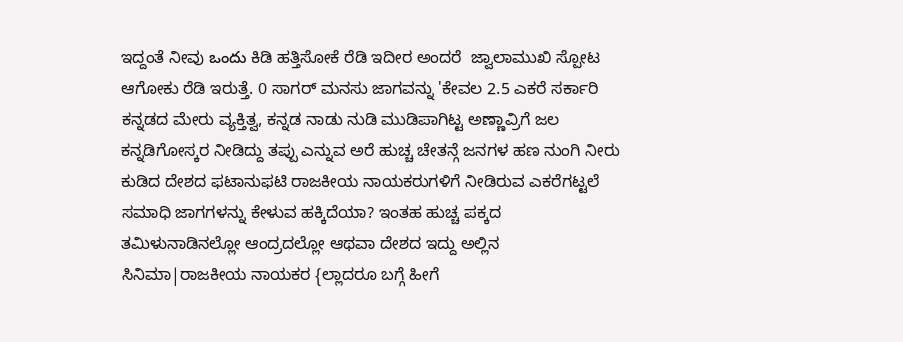ಇದ್ದಂತೆ ನೀವು ఒందు ಕಿಡಿ ಹತ್ತಿಸೋಕೆ ರೆಡಿ ಇದೀರ ಅಂದರೆ  ಜ್ವಾಲಾಮುಖಿ ಸ್ಪೋಟ ಆಗೋಕು ರೆಡಿ ಇರುತ್ತೆ. 0 ಸಾಗರ್ ಮನಸು ಜಾಗವನ್ನು 'ಕೇವಲ 2.5 ಎಕರೆ ಸರ್ಕಾರಿ ಕನ್ನಡದ ಮೇರು ವ್ಯಕ್ತಿತ್ವ, ಕನ್ನಡ ನಾಡು ನುಡಿ ಮುಡಿಪಾಗಿಟ್ಟ ಅಣ್ಣಾವ್ರಿಗೆ ಜಲ ಕನ್ನಡಿಗೋಸ್ಕರ ನೀಡಿದ್ದು ತಪ್ಪು ಎನ್ನುವ ಅರೆ ಹುಚ್ಚ ಚೇತನ್ಗೆ ಜನಗಳ ಹಣ ನುಂಗಿ ನೀರು ಕುಡಿದ ದೇಶದ ಫಟಾನುಫಟಿ ರಾಜಕೀಯ ನಾಯಕರುಗಳಿಗೆ ನೀಡಿರುವ ಎಕರೆಗಟ್ಟಲೆ ಸಮಾಧಿ ಜಾಗಗಳನ್ನು ಕೇಳುವ ಹಕ್ಕಿದೆಯಾ? ಇಂತಹ ಹುಚ್ಚ ಪಕ್ಕದ ತಮಿಳುನಾಡಿನಲ್ಲೋ ಆಂದ್ರದಲ್ಲೋ ಆಥವಾ ದೇಶದ ಇದ್ದು ಅಲ್ಲಿನ ಸಿನಿಮಾ|ರಾಜಕೀಯ ನಾಯಕರ {ಲ್ಲಾದರೂ ಬಗ್ಗೆ ಹೀಗೆ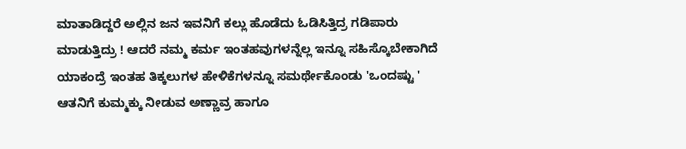ಮಾತಾಡಿದ್ದರೆ ಅಲ್ಲಿನ ಜನ ಇವನಿಗೆ ಕಲ್ಲು ಹೊಡೆದು ಓಡಿಸಿತ್ತಿದ್ರ ಗಡಿಪಾರು ಮಾಡುತ್ತಿದ್ರು ! ಆದರೆ ನಮ್ಮ ಕರ್ಮ ಇಂತಹವುಗಳನ್ನೆಲ್ಲ ಇನ್ನೂ ಸಹಿಸ್ಕೊಬೇಕಾಗಿದೆ ಯಾಕಂದ್ರೆ ಇಂತಹ ತಿಕ್ಕಲುಗಳ ಹೇಳಿಕೆಗಳನ್ನೂ ಸಮರ್ಥೇಕೊಂಡು 'ಒಂದಷ್ಟು ' ಆತನಿಗೆ ಕುಮ್ಮಕ್ಕು ನೀಡುವ ಅಣ್ಣಾವ್ರ ಹಾಗೂ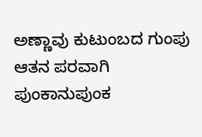ಅಣ್ಣಾವು ಕುಟುಂಬದ ಗುಂಪು ಆತನ ಪರವಾಗಿ ಪುಂಕಾನುಪುಂಕ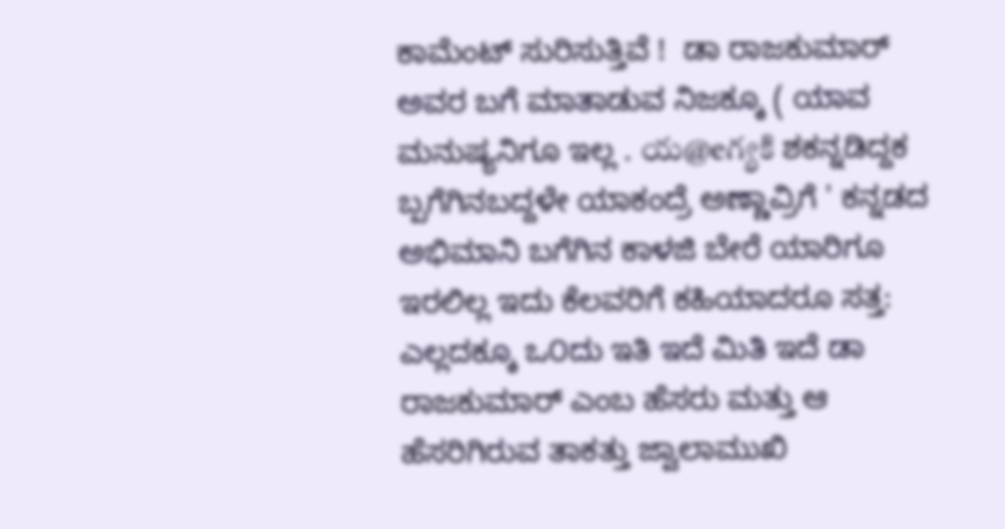ಕಾಮೆಂಟ್ ಸುರಿಸುತ್ತಿವೆ !  ಡಾ ರಾಜಕುಮಾರ್ ಅವರ ಬಗೆ ಮಾತಾಡುವ ನಿಜಕ್ಕೂ ( ಯಾವ ಮನುಷ್ಯನಿಗೂ ಇಲ್ಲ . య@eగ్యకి ಶಕನ್ನಡಿದ್ದಕ ಬ್ಪಗೆಗಿನಬದ್ದಳೇ ಯಾಕಂದ್ರೆ ಅಣ್ಣಾವ್ರಿಗೆ ' ಕನ್ನಡದ ಅಭಿಮಾನಿ ಬಗೆಗಿನ ಕಾಳಜಿ ಬೇರೆ ಯಾರಿಗೂ ಇರಲಿಲ್ಲ ಇದು ಕೆಲವರಿಗೆ ಕಹಿಯಾದರೂ ಸತ್ತ: ಎಲ್ಲದಕ್ಕೂ ಒ೦ದು ಇತಿ ಇದೆ ಮಿತಿ ಇದೆ ಡಾ ರಾಜಕುಮಾರ್ ಎಂಬ ಹೆಸರು ಮತ್ತು ಆ ಹೆಸರಿಗಿರುವ ತಾಕತ್ತು ಜ್ವಾಲಾಮುಖಿ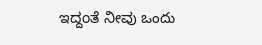ಇದ್ದಂತೆ ನೀವು ఒందు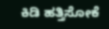ಕಿಡಿ ಹತ್ತಿಸೋಕೆ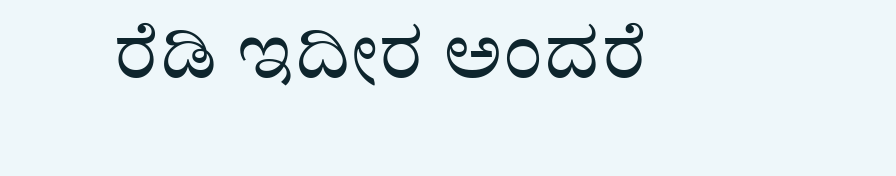ರೆಡಿ ಇದೀರ ಅಂದರೆ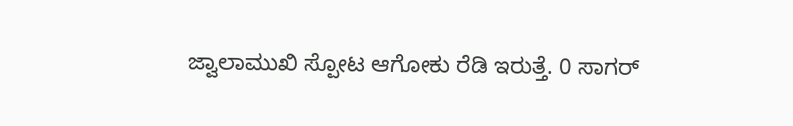ಜ್ವಾಲಾಮುಖಿ ಸ್ಪೋಟ ಆಗೋಕು ರೆಡಿ ಇರುತ್ತೆ. 0 ಸಾಗರ್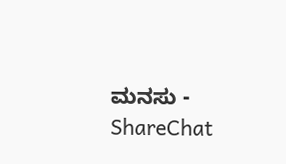ಮನಸು - ShareChat